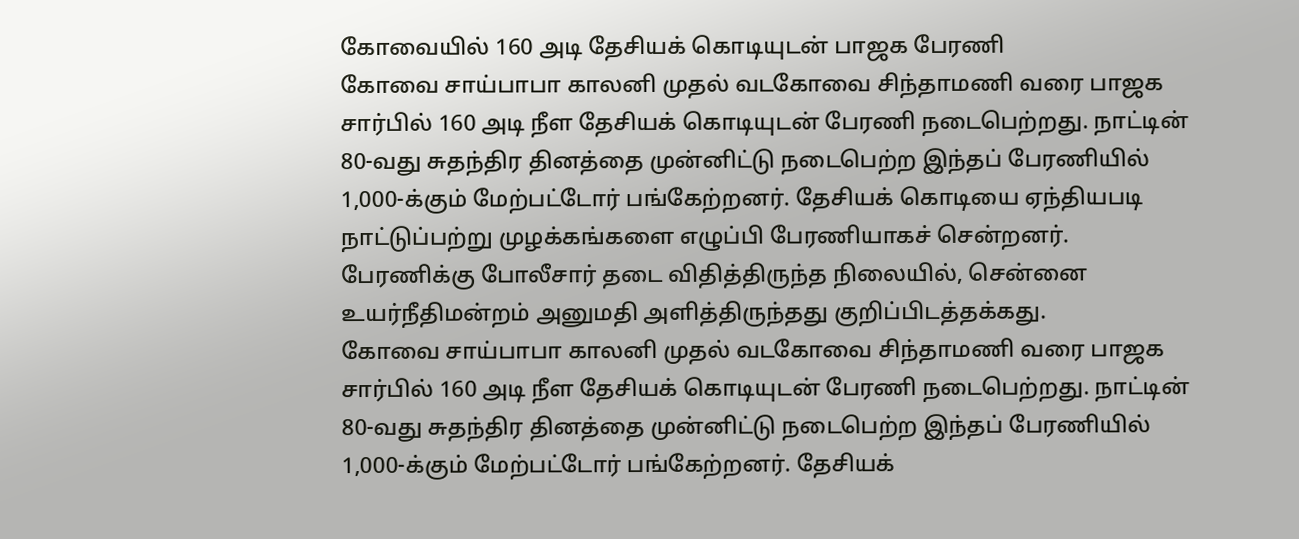கோவையில் 160 அடி தேசியக் கொடியுடன் பாஜக பேரணி
கோவை சாய்பாபா காலனி முதல் வடகோவை சிந்தாமணி வரை பாஜக சார்பில் 160 அடி நீள தேசியக் கொடியுடன் பேரணி நடைபெற்றது. நாட்டின் 80-வது சுதந்திர தினத்தை முன்னிட்டு நடைபெற்ற இந்தப் பேரணியில் 1,000-க்கும் மேற்பட்டோர் பங்கேற்றனர். தேசியக் கொடியை ஏந்தியபடி நாட்டுப்பற்று முழக்கங்களை எழுப்பி பேரணியாகச் சென்றனர். பேரணிக்கு போலீசார் தடை விதித்திருந்த நிலையில், சென்னை உயர்நீதிமன்றம் அனுமதி அளித்திருந்தது குறிப்பிடத்தக்கது.
கோவை சாய்பாபா காலனி முதல் வடகோவை சிந்தாமணி வரை பாஜக சார்பில் 160 அடி நீள தேசியக் கொடியுடன் பேரணி நடைபெற்றது. நாட்டின் 80-வது சுதந்திர தினத்தை முன்னிட்டு நடைபெற்ற இந்தப் பேரணியில் 1,000-க்கும் மேற்பட்டோர் பங்கேற்றனர். தேசியக்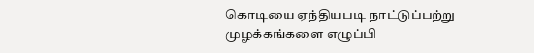கொடியை ஏந்தியபடி நாட்டுப்பற்று முழக்கங்களை எழுப்பி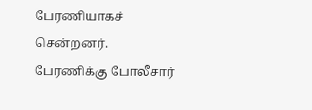பேரணியாகச் சென்றனர். பேரணிக்கு போலீசார்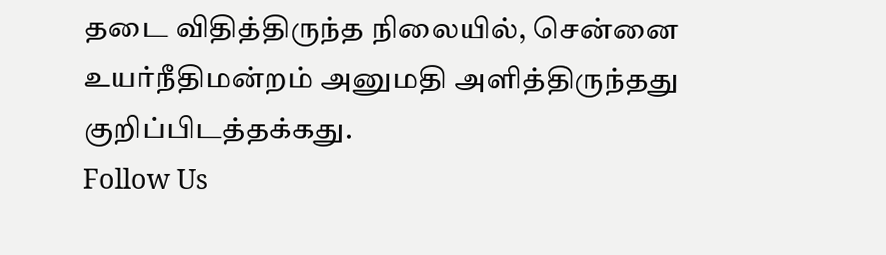தடை விதித்திருந்த நிலையில், சென்னை உயர்நீதிமன்றம் அனுமதி அளித்திருந்தது குறிப்பிடத்தக்கது.
Follow Us